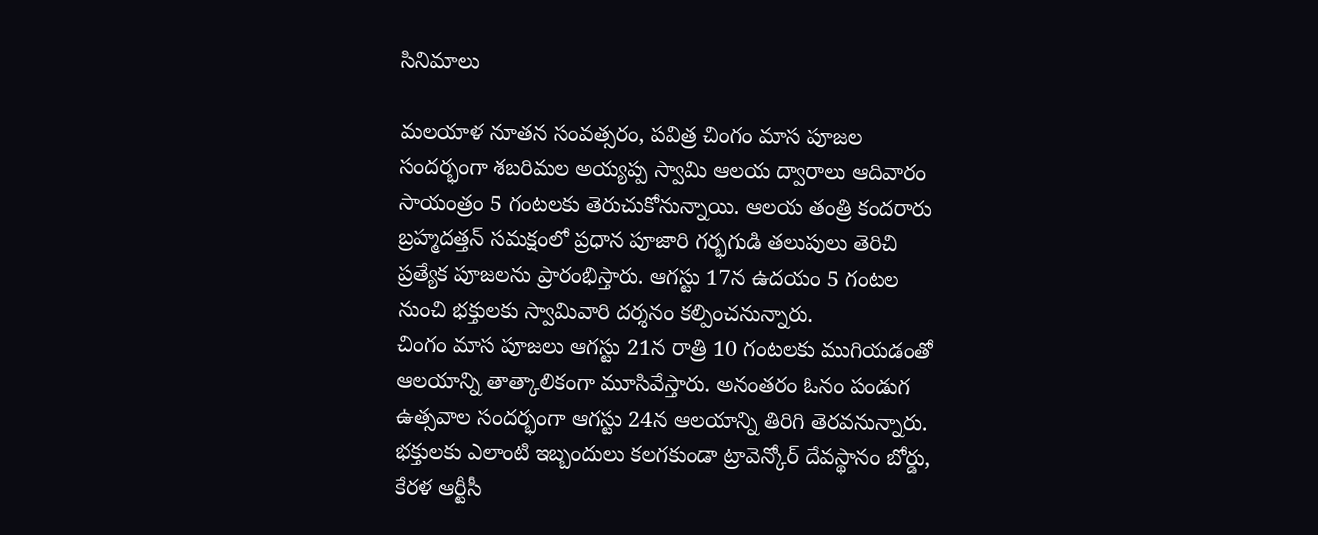సినిమాలు

మలయాళ నూతన సంవత్సరం, పవిత్ర చింగం మాస పూజల సందర్భంగా శబరిమల అయ్యప్ప స్వామి ఆలయ ద్వారాలు ఆదివారం సాయంత్రం 5 గంటలకు తెరుచుకోనున్నాయి. ఆలయ తంత్రి కందరారు బ్రహ్మదత్తన్ సమక్షంలో ప్రధాన పూజారి గర్భగుడి తలుపులు తెరిచి ప్రత్యేక పూజలను ప్రారంభిస్తారు. ఆగస్టు 17న ఉదయం 5 గంటల నుంచి భక్తులకు స్వామివారి దర్శనం కల్పించనున్నారు.
చింగం మాస పూజలు ఆగస్టు 21న రాత్రి 10 గంటలకు ముగియడంతో ఆలయాన్ని తాత్కాలికంగా మూసివేస్తారు. అనంతరం ఓనం పండుగ ఉత్సవాల సందర్భంగా ఆగస్టు 24న ఆలయాన్ని తిరిగి తెరవనున్నారు. భక్తులకు ఎలాంటి ఇబ్బందులు కలగకుండా ట్రావెన్కోర్ దేవస్థానం బోర్డు, కేరళ ఆర్టీసీ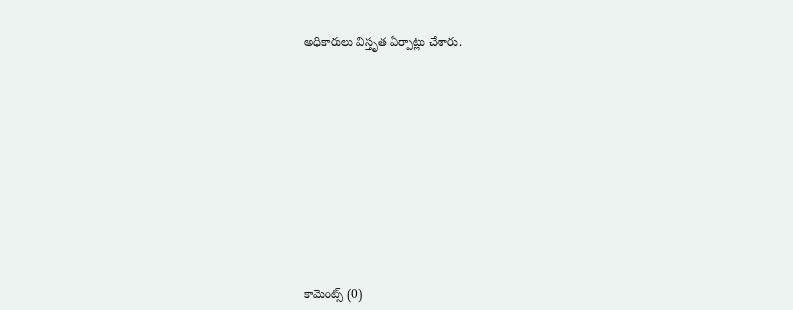అధికారులు విస్తృత ఏర్పాట్లు చేశారు.













కామెంట్స్ (0)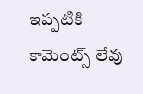ఇప్పటికి కామెంట్స్ లేవు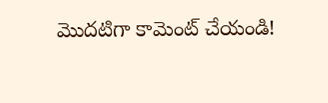మొదటిగా కామెంట్ చేయండి!